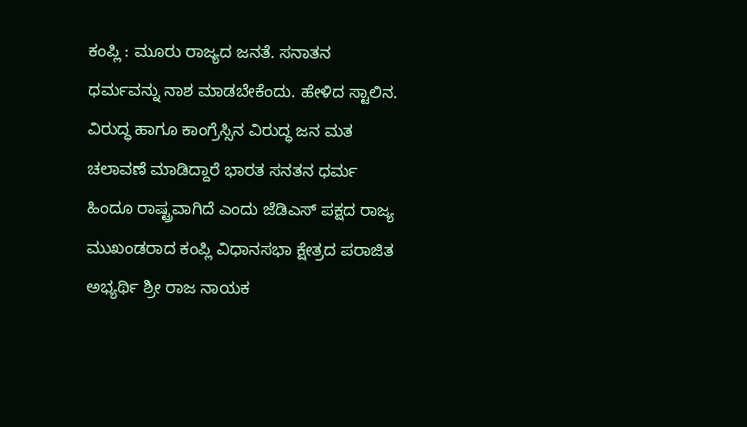ಕಂಪ್ಲಿ : ಮೂರು ರಾಜ್ಯದ ಜನತೆ. ಸನಾತನ ಧರ್ಮವನ್ನು ನಾಶ ಮಾಡಬೇಕೆಂದು. ಹೇಳಿದ ಸ್ಟಾಲಿನ. ವಿರುದ್ಧ ಹಾಗೂ ಕಾಂಗ್ರೆಸ್ಸಿನ ವಿರುದ್ಧ ಜನ ಮತ ಚಲಾವಣೆ ಮಾಡಿದ್ದಾರೆ ಭಾರತ ಸನತನ ಧರ್ಮ ಹಿಂದೂ ರಾಷ್ಟ್ರವಾಗಿದೆ ಎಂದು ಜೆಡಿಎಸ್ ಪಕ್ಷದ ರಾಜ್ಯ ಮುಖಂಡರಾದ ಕಂಪ್ಲಿ ವಿಧಾನಸಭಾ ಕ್ಷೇತ್ರದ ಪರಾಜಿತ ಅಭ್ಯರ್ಥಿ ಶ್ರೀ ರಾಜ ನಾಯಕ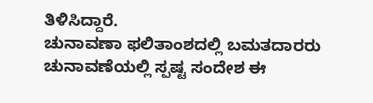ತಿಳಿಸಿದ್ದಾರೆ.
ಚುನಾವಣಾ ಫಲಿತಾಂಶದಲ್ಲಿ ಬಮತದಾರರು ಚುನಾವಣೆಯಲ್ಲಿ ಸ್ಪಷ್ಟ ಸಂದೇಶ ಈ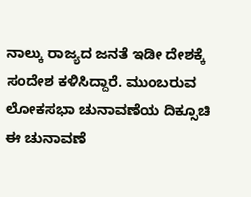ನಾಲ್ಕು ರಾಜ್ಯದ ಜನತೆ ಇಡೀ ದೇಶಕ್ಕೆ ಸಂದೇಶ ಕಳಿಸಿದ್ದಾರೆ. ಮುಂಬರುವ ಲೋಕಸಭಾ ಚುನಾವಣೆಯ ದಿಕ್ಸೂಚಿ ಈ ಚುನಾವಣೆ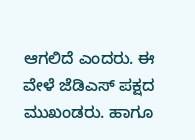ಆಗಲಿದೆ ಎಂದರು. ಈ ವೇಳೆ ಜೆಡಿಎಸ್ ಪಕ್ಷದ ಮುಖಂಡರು. ಹಾಗೂ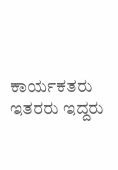ಕಾರ್ಯಕತರು ಇತರರು ಇದ್ದರು